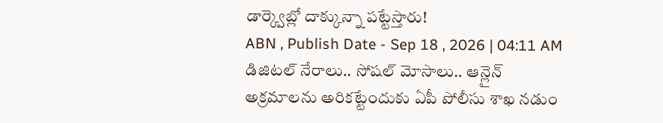డార్క్వెబ్లో దాక్కున్నా పట్టేస్తారు!
ABN , Publish Date - Sep 18 , 2026 | 04:11 AM
డిజిటల్ నేరాలు.. సోషల్ మోసాలు.. ఆన్లైన్ అక్రమాలను అరికట్టేందుకు ఏపీ పోలీసు శాఖ నడుం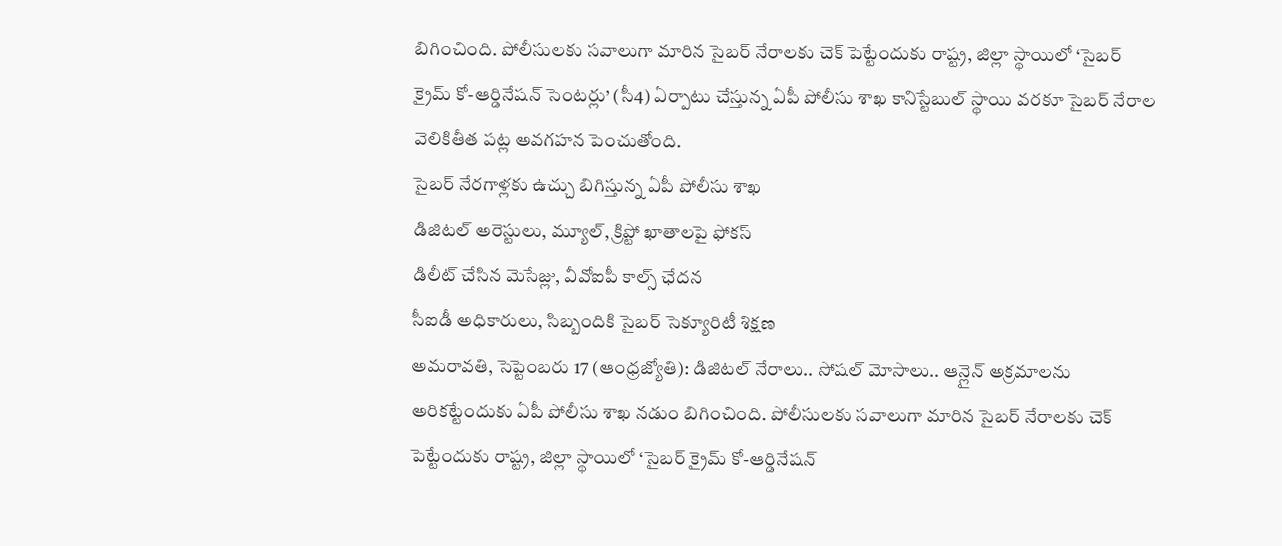బిగించింది. పోలీసులకు సవాలుగా మారిన సైబర్ నేరాలకు చెక్ పెట్టేందుకు రాష్ట్ర, జిల్లా స్థాయిలో ‘సైబర్ క్రైమ్ కో-ఆర్డినేషన్ సెంటర్లు’ (సీ4) ఏర్పాటు చేస్తున్న ఏపీ పోలీసు శాఖ కానిస్టేబుల్ స్థాయి వరకూ సైబర్ నేరాల వెలికితీత పట్ల అవగహన పెంచుతోంది.
సైబర్ నేరగాళ్లకు ఉచ్చు బిగిస్తున్న ఏపీ పోలీసు శాఖ
డిజిటల్ అరెస్టులు, మ్యూల్, క్రిప్టో ఖాతాలపై ఫోకస్
డిలీట్ చేసిన మెసేజ్లు, వీవోఐపీ కాల్స్ ఛేదన
సీఐడీ అధికారులు, సిబ్బందికి సైబర్ సెక్యూరిటీ శిక్షణ
అమరావతి, సెప్టెంబరు 17 (ఆంధ్రజ్యోతి): డిజిటల్ నేరాలు.. సోషల్ మోసాలు.. ఆన్లైన్ అక్రమాలను అరికట్టేందుకు ఏపీ పోలీసు శాఖ నడుం బిగించింది. పోలీసులకు సవాలుగా మారిన సైబర్ నేరాలకు చెక్ పెట్టేందుకు రాష్ట్ర, జిల్లా స్థాయిలో ‘సైబర్ క్రైమ్ కో-ఆర్డినేషన్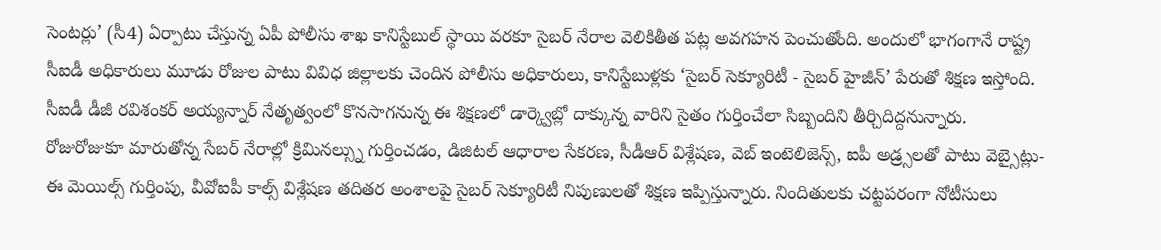సెంటర్లు’ (సీ4) ఏర్పాటు చేస్తున్న ఏపీ పోలీసు శాఖ కానిస్టేబుల్ స్థాయి వరకూ సైబర్ నేరాల వెలికితీత పట్ల అవగహన పెంచుతోంది. అందులో భాగంగానే రాష్ట్ర సీఐడీ అధికారులు మూడు రోజుల పాటు వివిధ జిల్లాలకు చెందిన పోలీసు అధికారులు, కానిస్టేబుళ్లకు ‘సైబర్ సెక్యూరిటీ - సైబర్ హైజీన్’ పేరుతో శిక్షణ ఇస్తోంది. సీఐడీ డీజీ రవిశంకర్ అయ్యన్నార్ నేతృత్వంలో కొనసాగనున్న ఈ శిక్షణలో డార్క్వెబ్లో దాక్కున్న వారిని సైతం గుర్తించేలా సిబ్బందిని తీర్చిదిద్దనున్నారు.
రోజురోజుకూ మారుతోన్న సేబర్ నేరాల్లో క్రిమినల్స్ను గుర్తించడం, డిజిటల్ ఆధారాల సేకరణ, సీడీఆర్ విశ్లేషణ, వెబ్ ఇంటెలిజెన్స్, ఐపీ అడ్ర్సలతో పాటు వెబ్సైట్లు-ఈ మెయిల్స్ గుర్తింపు, వీవోఐపీ కాల్స్ విశ్లేషణ తదితర అంశాలపై సైబర్ సెక్యూరిటీ నిపుణులతో శిక్షణ ఇప్పిస్తున్నారు. నిందితులకు చట్టపరంగా నోటీసులు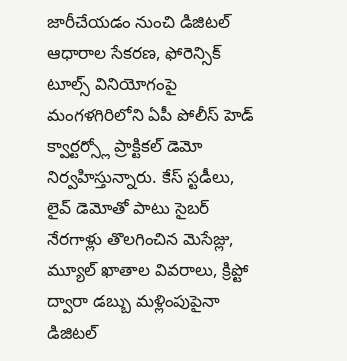జారీచేయడం నుంచి డిజిటల్ ఆధారాల సేకరణ, ఫోరెన్సిక్ టూల్స్ వినియోగంపై మంగళగిరిలోని ఏపీ పోలీస్ హెడ్ క్వార్టర్స్లో ప్రాక్టికల్ డెమో నిర్వహిస్తున్నారు. కేస్ స్టడీలు, లైవ్ డెమోతో పాటు సైబర్ నేరగాళ్లు తొలగించిన మెసేజ్లు, మ్యూల్ ఖాతాల వివరాలు, క్రిప్టో ద్వారా డబ్బు మళ్లింపుపైనా డిజిటల్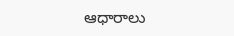ఆధారాలు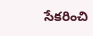సేకరించి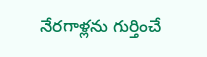నేరగాళ్లను గుర్తించే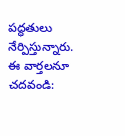పద్ధతులు నేర్పిస్తున్నారు.
ఈ వార్తలనూ చదవండి: